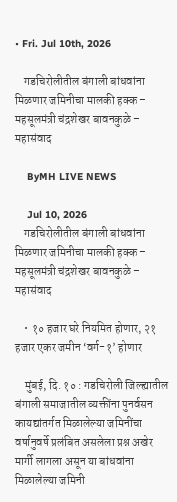• Fri. Jul 10th, 2026

    गडचिरोलीतील बंगाली बांधवांना मिळणार जमिनीचा मालकी हक्क – महसूलमंत्री चंद्रशेखर बावनकुळे – महासंवाद

    ByMH LIVE NEWS

    Jul 10, 2026
    गडचिरोलीतील बंगाली बांधवांना मिळणार जमिनीचा मालकी हक्क – महसूलमंत्री चंद्रशेखर बावनकुळे – महासंवाद

    • १० हजार घरे नियमित होणार, २१ हजार एकर जमीन ‘वर्ग-१’ होणार

    मुंबई, दि. १० : गडचिरोली जिल्ह्यातील बंगाली समाजातील व्यक्तींना पुनर्वसन कायद्यांतर्गत मिळालेल्या जमिनींचा वर्षानुवर्षे प्रलंबित असलेला प्रश्न अखेर मार्गी लागला असून या बांधवांना मिळालेल्या जमिनी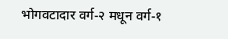भोगवटादार वर्ग-२ मधून वर्ग-१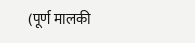(पूर्ण मालकी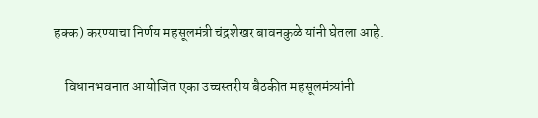हक्क) करण्याचा निर्णय महसूलमंत्री चंद्रशेखर बावनकुळे यांनी घेतला आहे.

    विधानभवनात आयोजित एका उच्चस्तरीय बैठकीत महसूलमंत्र्यांनी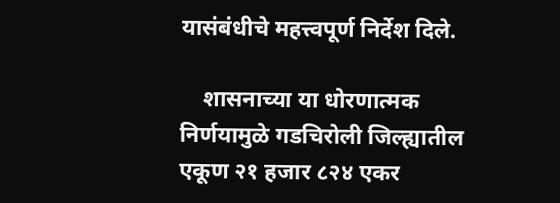यासंबंधीचे महत्त्वपूर्ण निर्देश दिले.

    शासनाच्या या धोरणात्मक निर्णयामुळे गडचिरोली जिल्ह्यातील एकूण २१ हजार ८२४ एकर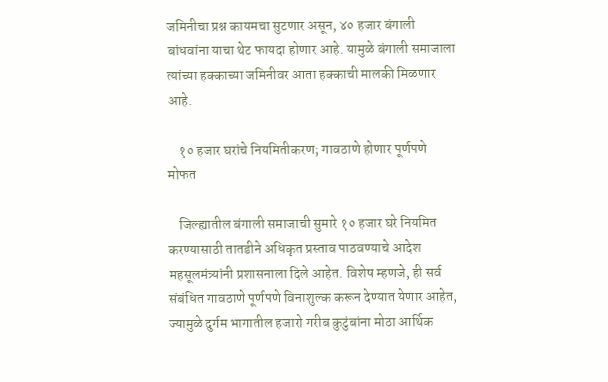जमिनीचा प्रश्न कायमचा सुटणार असून, ४० हजार बंगाली बांधवांना याचा थेट फायदा होणार आहे. यामुळे बंगाली समाजाला त्यांच्या हक्काच्या जमिनीवर आता हक्काची मालकी मिळणार आहे.

    १० हजार घरांचे नियमितीकरण; गावठाणे होणार पूर्णपणे मोफत

    जिल्ह्यातील बंगाली समाजाची सुमारे १० हजार घरे नियमित करण्यासाठी तातडीने अधिकृत प्रस्ताव पाठवण्याचे आदेश महसूलमंत्र्यांनी प्रशासनाला दिले आहेत. विशेष म्हणजे, ही सर्व संबंधित गावठाणे पूर्णपणे विनाशुल्क करून देण्यात येणार आहेत, ज्यामुळे दुर्गम भागातील हजारो गरीब कुटुंबांना मोठा आर्थिक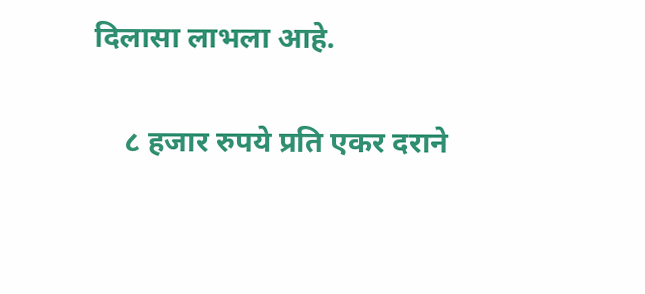दिलासा लाभला आहे.

    ८ हजार रुपये प्रति एकर दराने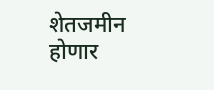शेतजमीन होणार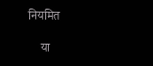नियमित

    या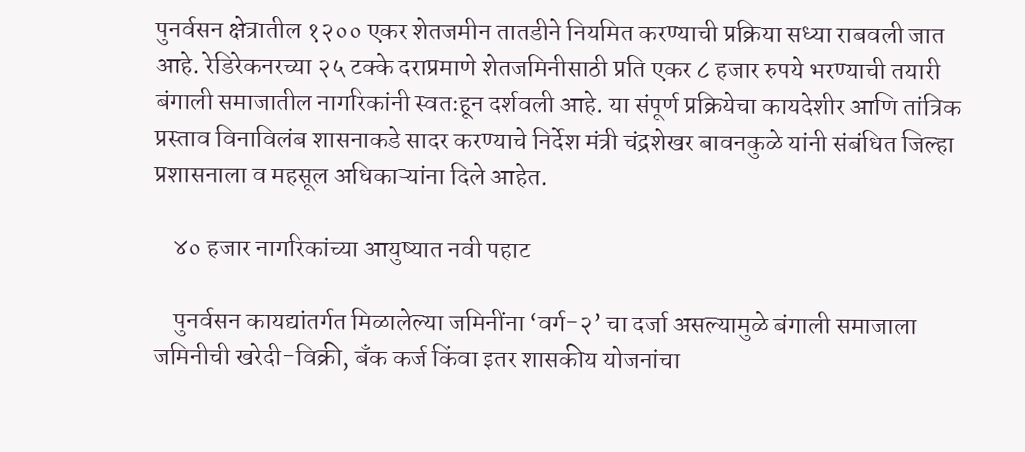पुनर्वसन क्षेत्रातील १२०० एकर शेतजमीन तातडीने नियमित करण्याची प्रक्रिया सध्या राबवली जात आहे. रेडिरेकनरच्या २५ टक्के दराप्रमाणे शेतजमिनीसाठी प्रति एकर ८ हजार रुपये भरण्याची तयारी बंगाली समाजातील नागरिकांनी स्वतःहून दर्शवली आहे. या संपूर्ण प्रक्रियेचा कायदेशीर आणि तांत्रिक प्रस्ताव विनाविलंब शासनाकडे सादर करण्याचे निर्देश मंत्री चंद्रशेखर बावनकुळे यांनी संबंधित जिल्हा प्रशासनाला व महसूल अधिकाऱ्यांना दिले आहेत.

    ४० हजार नागरिकांच्या आयुष्यात नवी पहाट

    पुनर्वसन कायद्यांतर्गत मिळालेल्या जमिनींना ‘वर्ग-२’ चा दर्जा असल्यामुळे बंगाली समाजाला जमिनीची खरेदी-विक्री, बँक कर्ज किंवा इतर शासकीय योजनांचा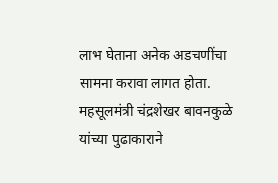लाभ घेताना अनेक अडचणींचा सामना करावा लागत होता. महसूलमंत्री चंद्रशेखर बावनकुळे यांच्या पुढाकाराने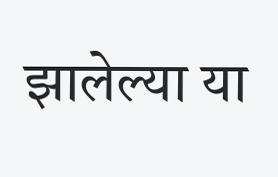झालेल्या या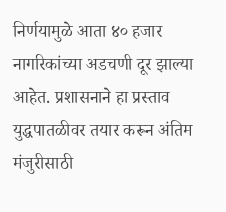निर्णयामुळे आता ४० हजार नागरिकांच्या अडचणी दूर झाल्या आहेत. प्रशासनाने हा प्रस्ताव युद्धपातळीवर तयार करून अंतिम मंजुरीसाठी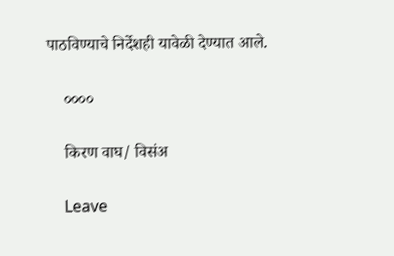पाठविण्याचे निर्देशही यावेळी देण्यात आले.

    ००००

    किरण वाघ/ विसंअ

    Leave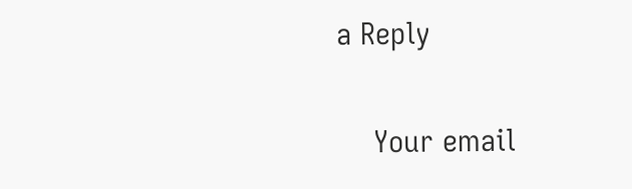a Reply

    Your email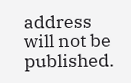address will not be published.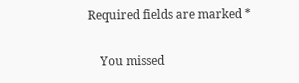Required fields are marked *

    You missed